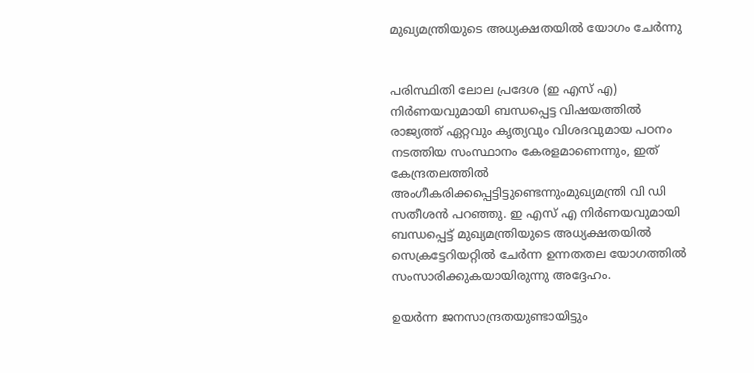മുഖ്യമന്ത്രിയുടെ അധ്യക്ഷതയിൽ യോഗം ചേർന്നു


പരിസ്ഥിതി ലോല പ്രദേശ (ഇ എസ് എ) നിർണയവുമായി ബന്ധപ്പെട്ട വിഷയത്തിൽ രാജ്യത്ത് ഏറ്റവും കൃത്യവും വിശദവുമായ പഠനം നടത്തിയ സംസ്ഥാനം കേരളമാണെന്നും, ഇത് കേന്ദ്രതലത്തിൽ അംഗീകരിക്കപ്പെട്ടിട്ടുണ്ടെന്നുംമുഖ്യമന്ത്രി വി ഡി സതീശൻ പറഞ്ഞു. ഇ എസ് എ നിർണയവുമായി ബന്ധപ്പെട്ട് മുഖ്യമന്ത്രിയുടെ അധ്യക്ഷതയിൽ സെക്രട്ടേറിയറ്റിൽ ചേർന്ന ഉന്നതതല യോഗത്തിൽ സംസാരിക്കുകയായിരുന്നു അദ്ദേഹം.

ഉയർന്ന ജനസാന്ദ്രതയുണ്ടായിട്ടും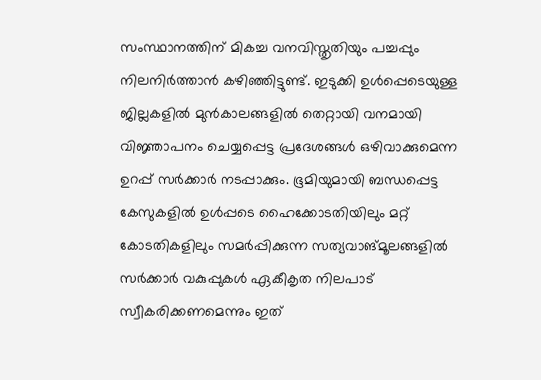സംസ്ഥാനത്തിന് മികച്ച വനവിസ്തൃതിയും പച്ചപ്പും നിലനിർത്താൻ കഴിഞ്ഞിട്ടുണ്ട്. ഇടുക്കി ഉൾപ്പെടെയുള്ള ജില്ലകളിൽ മുൻകാലങ്ങളിൽ തെറ്റായി വനമായി വിജ്ഞാപനം ചെയ്യപ്പെട്ട പ്രദേശങ്ങൾ ഒഴിവാക്കുമെന്ന ഉറപ്പ് സർക്കാർ നടപ്പാക്കും. ഭൂമിയുമായി ബന്ധപ്പെട്ട കേസുകളിൽ ഉൾപ്പടെ ഹൈക്കോടതിയിലും മറ്റ് കോടതികളിലും സമർപ്പിക്കുന്ന സത്യവാങ്മൂലങ്ങളിൽ സർക്കാർ വകുപ്പുകൾ ഏകീകൃത നിലപാട് സ്വീകരിക്കണമെന്നും ഇത്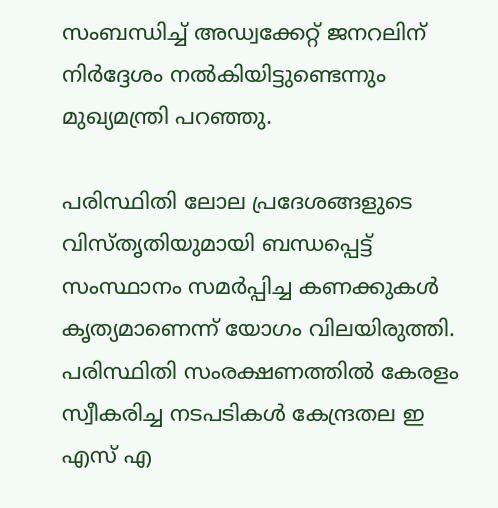സംബന്ധിച്ച് അഡ്വക്കേറ്റ് ജനറലിന് നിർദ്ദേശം നൽകിയിട്ടുണ്ടെന്നും മുഖ്യമന്ത്രി പറഞ്ഞു.

പരിസ്ഥിതി ലോല പ്രദേശങ്ങളുടെ വിസ്തൃതിയുമായി ബന്ധപ്പെട്ട് സംസ്ഥാനം സമർപ്പിച്ച കണക്കുകൾ കൃത്യമാണെന്ന് യോഗം വിലയിരുത്തി. പരിസ്ഥിതി സംരക്ഷണത്തിൽ കേരളം സ്വീകരിച്ച നടപടികൾ കേന്ദ്രതല ഇ എസ് എ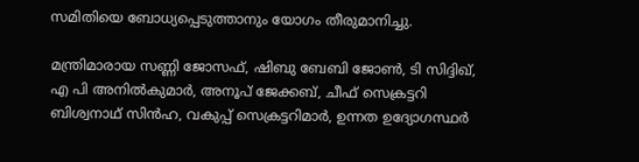സമിതിയെ ബോധ്യപ്പെടുത്താനും യോഗം തീരുമാനിച്ചു.

മന്ത്രിമാരായ സണ്ണി ജോസഫ്, ഷിബു ബേബി ജോൺ, ടി സിദ്ദിഖ്, എ പി അനിൽകുമാർ, അനൂപ് ജേക്കബ്, ചീഫ് സെക്രട്ടറി ബിശ്വനാഥ് സിൻഹ, വകുപ്പ് സെക്രട്ടറിമാർ, ഉന്നത ഉദ്യോഗസ്ഥർ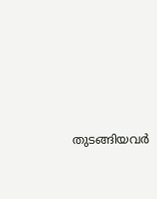തുടങ്ങിയവർ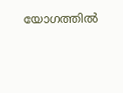യോഗത്തിൽ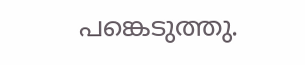പങ്കെടുത്തു.